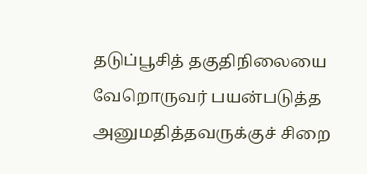தடுப்பூசித் தகுதிநிலையை வேறொருவர் பயன்படுத்த அனுமதித்தவருக்குச் சிறை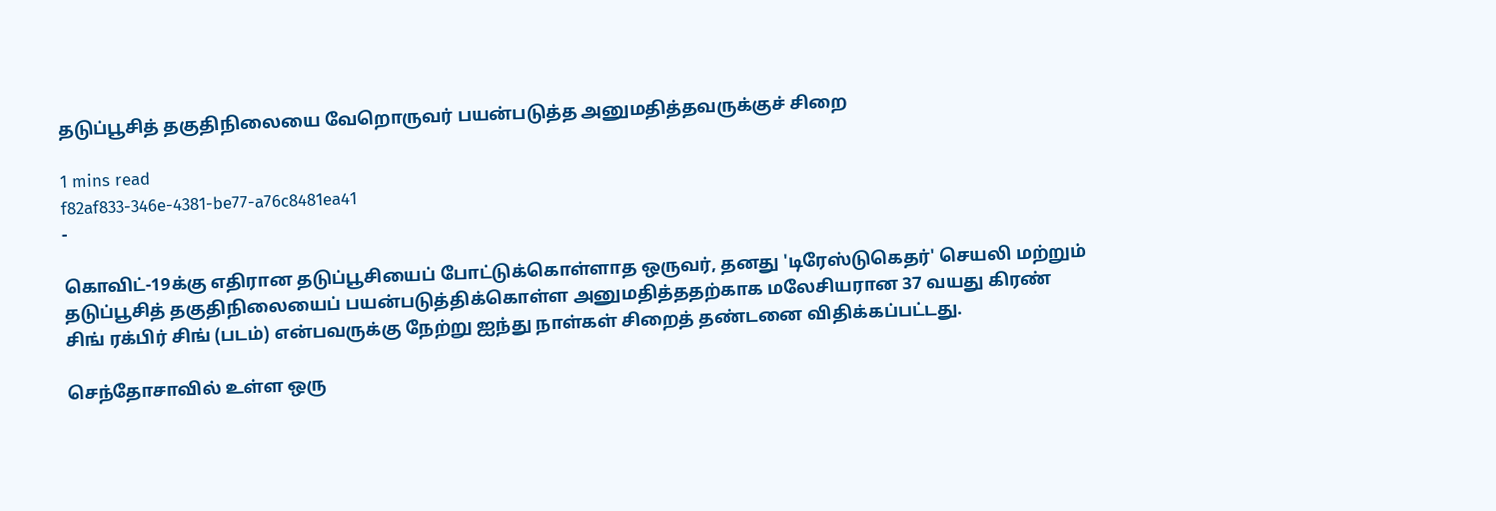தடுப்பூசித் தகுதிநிலையை வேறொருவர் பயன்படுத்த அனுமதித்தவருக்குச் சிறை

1 mins read
f82af833-346e-4381-be77-a76c8481ea41
-

கொவிட்-19க்கு எதிரான தடுப்பூசியைப் போட்டுக்கொள்ளாத ஒருவர், தனது 'டிரேஸ்டுகெதர்' செயலி மற்றும் தடுப்பூசித் தகுதிநிலையைப் பயன்படுத்திக்கொள்ள அனுமதித்ததற்காக மலேசியரான 37 வயது கிரண் சிங் ரக்பிர் சிங் (படம்) என்பவருக்கு நேற்று ஐந்து நாள்கள் சிறைத் தண்டனை விதிக்கப்பட்டது.

செந்தோசாவில் உள்ள ஒரு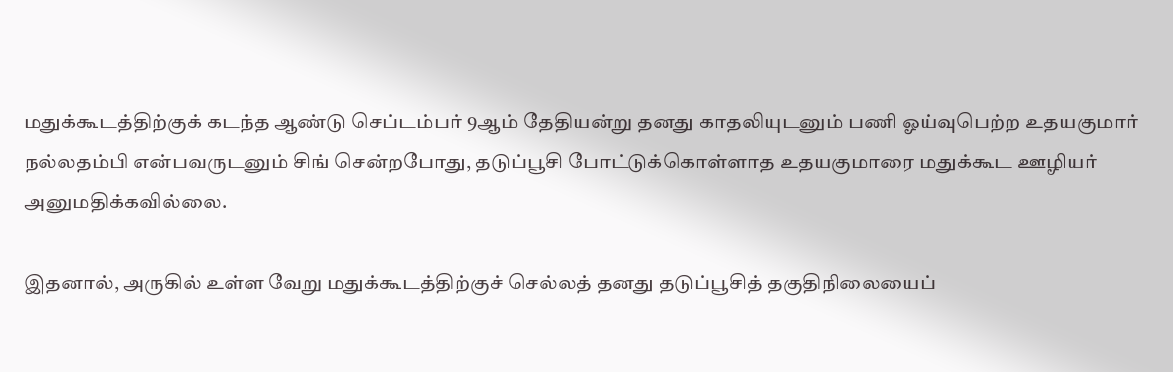மதுக்கூடத்திற்குக் கடந்த ஆண்டு செப்டம்பர் 9ஆம் தேதியன்று தனது காதலியுடனும் பணி ஓய்வுபெற்ற உதயகுமார் நல்லதம்பி என்பவருடனும் சிங் சென்றபோது, தடுப்பூசி போட்டுக்கொள்ளாத உதயகுமாரை மதுக்கூட ஊழியர் அனுமதிக்கவில்லை.

இதனால், அருகில் உள்ள வேறு மதுக்கூடத்திற்குச் செல்லத் தனது தடுப்பூசித் தகுதிநிலையைப்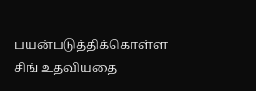பயன்படுத்திக்கொள்ள சிங் உதவியதை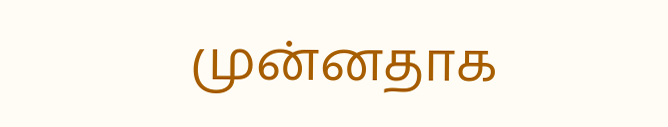முன்னதாக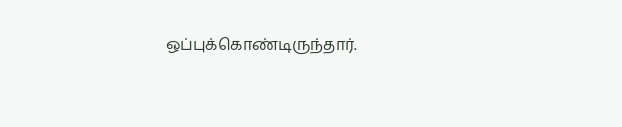ஒப்புக்கொண்டிருந்தார்.